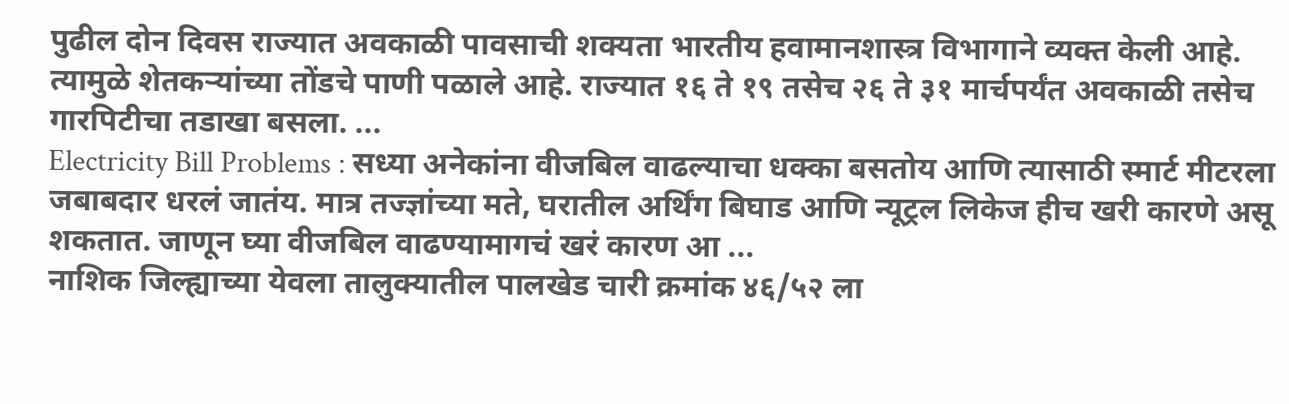पुढील दोन दिवस राज्यात अवकाळी पावसाची शक्यता भारतीय हवामानशास्त्र विभागाने व्यक्त केली आहे. त्यामुळे शेतकऱ्यांच्या तोंडचे पाणी पळाले आहे. राज्यात १६ ते १९ तसेच २६ ते ३१ मार्चपर्यंत अवकाळी तसेच गारपिटीचा तडाखा बसला. ...
Electricity Bill Problems : सध्या अनेकांना वीजबिल वाढल्याचा धक्का बसतोय आणि त्यासाठी स्मार्ट मीटरला जबाबदार धरलं जातंय. मात्र तज्ज्ञांच्या मते, घरातील अर्थिंग बिघाड आणि न्यूट्रल लिकेज हीच खरी कारणे असू शकतात. जाणून घ्या वीजबिल वाढण्यामागचं खरं कारण आ ...
नाशिक जिल्ह्याच्या येवला तालुक्यातील पालखेड चारी क्रमांक ४६/५२ ला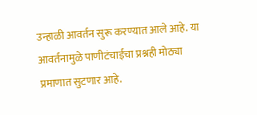उन्हाळी आवर्तन सुरू करण्यात आले आहे. या आवर्तनामुळे पाणीटंचाईचा प्रश्नही मोठ्या प्रमाणात सुटणार आहे.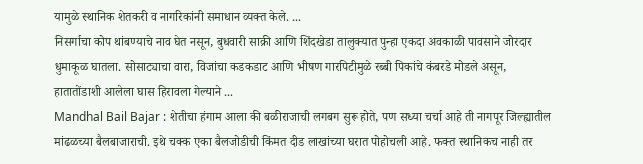यामुळे स्थानिक शेतकरी व नागरिकांनी समाधान व्यक्त केले. ...
निसर्गाचा कोप थांबण्याचे नाव घेत नसून, बुधवारी साक्री आणि शिंदखेडा तालुक्यात पुन्हा एकदा अवकाळी पावसाने जोरदार धुमाकूळ घातला. सोसाट्याचा वारा, विजांचा कडकडाट आणि भीषण गारपिटीमुळे रब्बी पिकांचे कंबरडे मोडले असून, हातातोंडाशी आलेला घास हिरावला गेल्याने ...
Mandhal Bail Bajar : शेतीचा हंगाम आला की बळीराजाची लगबग सुरू होते, पण सध्या चर्चा आहे ती नागपूर जिल्ह्यातील मांढळच्या बैलबाजाराची. इथे चक्क एका बैलजोडीची किंमत दीड लाखांच्या घरात पोहोचली आहे. फक्त स्थानिकच नाही तर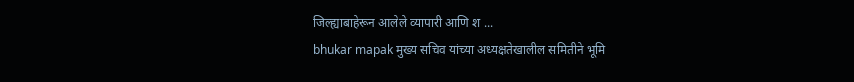जिल्ह्याबाहेरून आलेले व्यापारी आणि श ...
bhukar mapak मुख्य सचिव यांच्या अध्यक्षतेखालील समितीने भूमि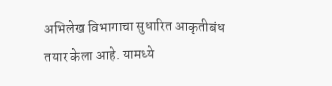अभिलेख विभागाचा सुधारित आकृतीबंध तयार केला आहे. यामध्ये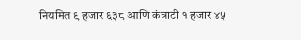नियमित ९ हजार ६३८ आणि कंत्राटी १ हजार ४५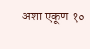अशा एकूण १०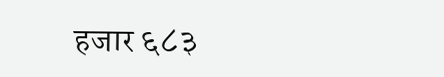हजार ६८३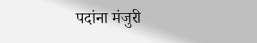पदांना मंजुरी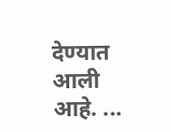देण्यात आली आहे. ...